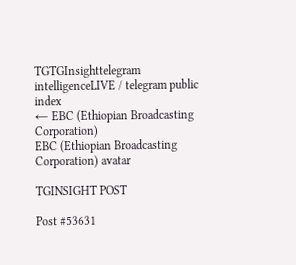TGTGInsighttelegram intelligenceLIVE / telegram public index
← EBC (Ethiopian Broadcasting Corporation)
EBC (Ethiopian Broadcasting Corporation) avatar

TGINSIGHT POST

Post #53631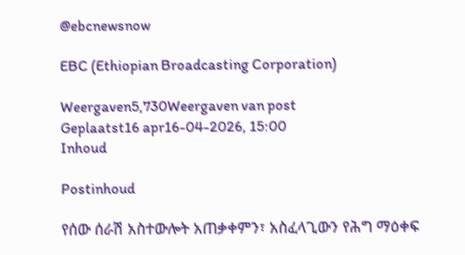@ebcnewsnow

EBC (Ethiopian Broadcasting Corporation)

Weergaven5,730Weergaven van post
Geplaatst16 apr16-04-2026, 15:00
Inhoud

Postinhoud

የሰው ሰራሽ አስተውሎት አጠቃቀምን፣ አስፈላጊውን የሕግ ማዕቀፍ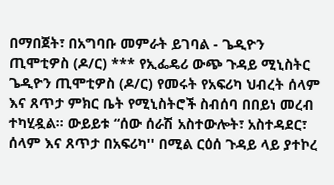በማበጀት፣ በአግባቡ መምራት ይገባል - ጌዲዮን ጢሞቲዎስ (ዶ/ር) *** የኢፌዴሪ ውጭ ጉዳይ ሚኒስትር ጌዲዮን ጢሞቲዎስ (ዶ/ር) የመሩት የአፍሪካ ህብረት ሰላም እና ጸጥታ ምክር ቤት የሚኒስትሮች ስብሰባ በበይነ መረብ ተካሂዷል። ውይይቱ “ሰው ሰራሽ አስተውሎት፣ አስተዳደር፣ ሰላም እና ጸጥታ በአፍሪካ'' በሚል ርዕሰ ጉዳይ ላይ ያተኮረ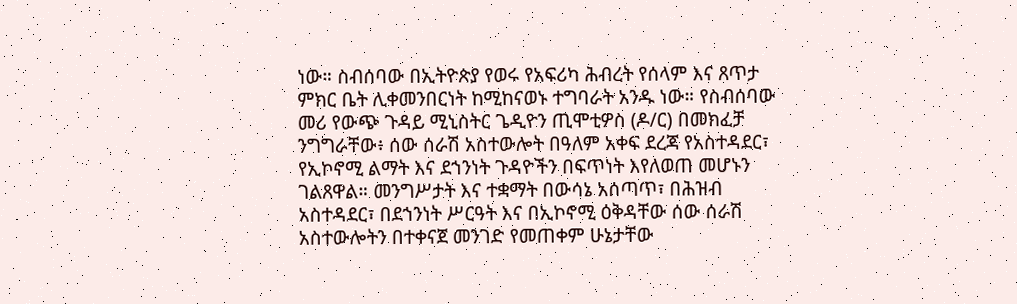ነው። ስብሰባው በኢትዮጵያ የወሩ የአፍሪካ ሕብረት የሰላም እና ጸጥታ ምክር ቤት ሊቀመንበርነት ከሚከናወኑ ተግባራት አንዱ ነው። የስብሰባው መሪ የውጭ ጉዳይ ሚኒስትር ጌዲዮን ጢሞቲዎስ (ዶ/ር) በመክፈቻ ንግግራቸው፥ ሰው ሰራሽ አስተውሎት በዓለም አቀፍ ደረጃ የአስተዳደር፣ የኢኮኖሚ ልማት እና ደኀንነት ጉዳዮችን በፍጥነት እየለወጠ መሆኑን ገልጸዋል። መንግሥታት እና ተቋማት በውሳኔ አሰጣጥ፣ በሕዝብ አስተዳደር፣ በደኀንነት ሥርዓት እና በኢኮኖሚ ዕቅዳቸው ሰው ሰራሽ አስተውሎትን በተቀናጀ መንገድ የመጠቀም ሁኔታቸው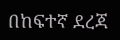በከፍተኛ ደረጃ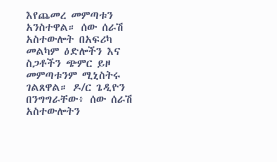እየጨመረ መምጣቱን አንስተዋል። ሰው ሰራሽ አስተውሎት በአፍሪካ መልካም ዕድሎችን እና ስጋቶችን ጭምር ይዞ መምጣቱንም ሚኒስትሩ ገልጸዋል። ዶ/ር ጌዲዮን በንግግራቸው፥ ሰው ሰራሽ አስተውሎትን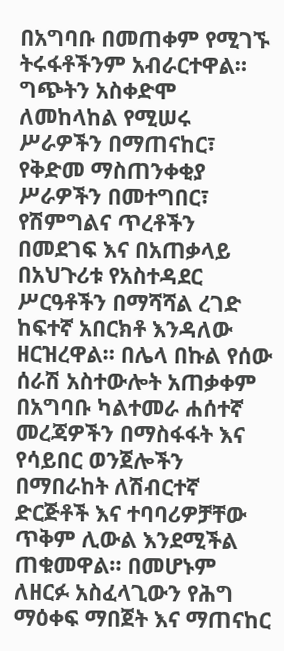በአግባቡ በመጠቀም የሚገኙ ትሩፋቶችንም አብራርተዋል። ግጭትን አስቀድሞ ለመከላከል የሚሠሩ ሥራዎችን በማጠናከር፣ የቅድመ ማስጠንቀቂያ ሥራዎችን በመተግበር፣ የሽምግልና ጥረቶችን በመደገፍ እና በአጠቃላይ በአህጉሪቱ የአስተዳደር ሥርዓቶችን በማሻሻል ረገድ ከፍተኛ አበርክቶ እንዳለው ዘርዝረዋል። በሌላ በኩል የሰው ሰራሽ አስተውሎት አጠቃቀም በአግባቡ ካልተመራ ሐሰተኛ መረጃዎችን በማስፋፋት እና የሳይበር ወንጀሎችን በማበራከት ለሽብርተኛ ድርጅቶች እና ተባባሪዎቻቸው ጥቅም ሊውል እንደሚችል ጠቁመዋል። በመሆኑም ለዘርፉ አስፈላጊውን የሕግ ማዕቀፍ ማበጀት እና ማጠናከር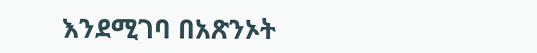እንደሚገባ በአጽንኦት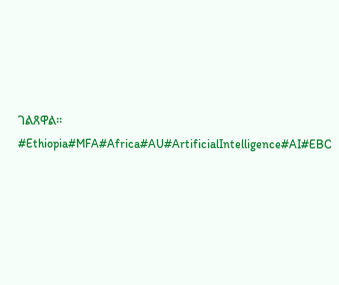ገልጸዋል። #Ethiopia#MFA#Africa#AU#ArtificialIntelligence#AI#EBC